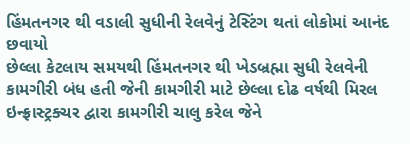હિંમતનગર થી વડાલી સુધીની રેલવેનું ટેસ્ટિંગ થતાં લોકોમાં આનંદ છવાયો
છેલ્લા કેટલાય સમયથી હિંમતનગર થી ખેડબ્રહ્મા સુધી રેલવેની કામગીરી બંધ હતી જેની કામગીરી માટે છેલ્લા દોઢ વર્ષથી મિરલ ઇન્ફ્રાસ્ટ્રક્ચર દ્વારા કામગીરી ચાલુ કરેલ જેને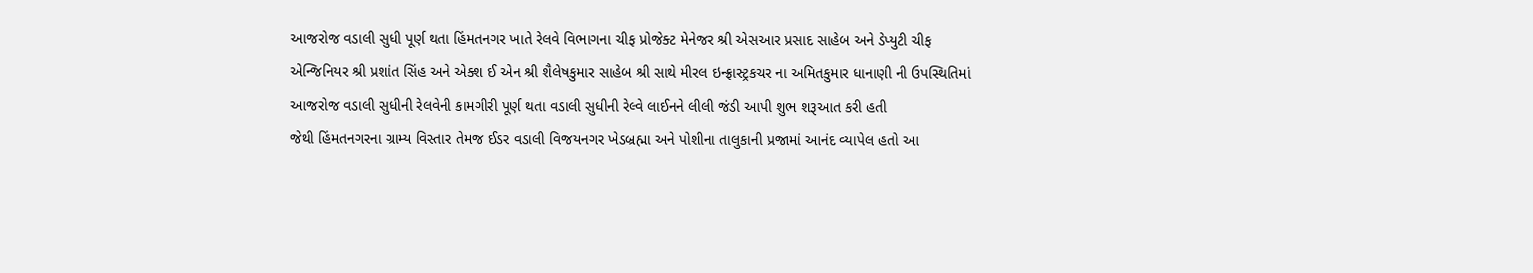આજરોજ વડાલી સુધી પૂર્ણ થતા હિંમતનગર ખાતે રેલવે વિભાગના ચીફ પ્રોજેક્ટ મેનેજર શ્રી એસઆર પ્રસાદ સાહેબ અને ડેપ્યુટી ચીફ એન્જિનિયર શ્રી પ્રશાંત સિંહ અને એક્શ ઈ એન શ્રી શૈલેષકુમાર સાહેબ શ્રી સાથે મીરલ ઇન્ફ્રાસ્ટ્રકચર ના અમિતકુમાર ધાનાણી ની ઉપસ્થિતિમાં આજરોજ વડાલી સુધીની રેલવેની કામગીરી પૂર્ણ થતા વડાલી સુધીની રેલ્વે લાઈનને લીલી જંડી આપી શુભ શરૂઆત કરી હતી
જેથી હિંમતનગરના ગ્રામ્ય વિસ્તાર તેમજ ઈડર વડાલી વિજયનગર ખેડબ્રહ્મા અને પોશીના તાલુકાની પ્રજામાં આનંદ વ્યાપેલ હતો આ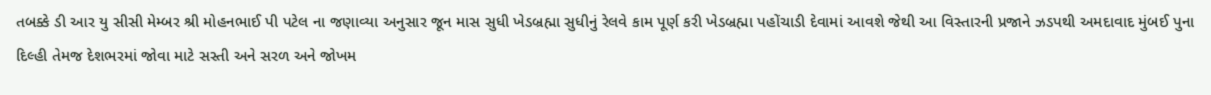તબક્કે ડી આર યુ સીસી મેમ્બર શ્રી મોહનભાઈ પી પટેલ ના જણાવ્યા અનુસાર જૂન માસ સુધી ખેડબ્રહ્મા સુધીનું રેલવે કામ પૂર્ણ કરી ખેડબ્રહ્મા પહોંચાડી દેવામાં આવશે જેથી આ વિસ્તારની પ્રજાને ઝડપથી અમદાવાદ મુંબઈ પુના દિલ્હી તેમજ દેશભરમાં જોવા માટે સસ્તી અને સરળ અને જોખમ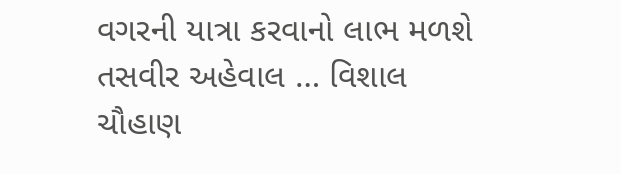વગરની યાત્રા કરવાનો લાભ મળશે
તસવીર અહેવાલ … વિશાલ ચૌહાણ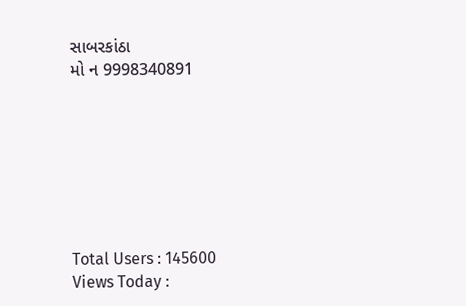સાબરકાંઠા
મો ન 9998340891







Total Users : 145600
Views Today :